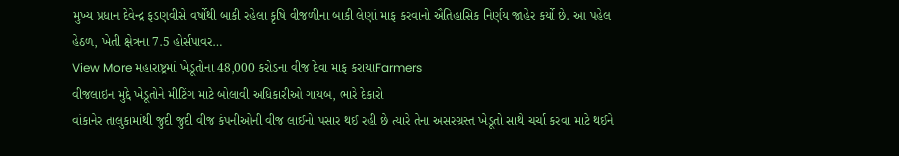મુખ્ય પ્રધાન દેવેન્દ્ર ફડણવીસે વર્ષોથી બાકી રહેલા કૃષિ વીજળીના બાકી લેણાં માફ કરવાનો ઐતિહાસિક નિર્ણય જાહેર કર્યો છે. આ પહેલ હેઠળ, ખેતી ક્ષેત્રના 7.5 હોર્સપાવર…
View More મહારાષ્ટ્રમાં ખેડૂતોના 48,000 કરોડના વીજ દેવા માફ કરાયાFarmers
વીજલાઇન મુદ્દે ખેડૂતોને મીટિંગ માટે બોલાવી અધિકારીઓ ગાયબ, ભારે દેકારો
વાંકાનેર તાલુકામાંથી જુદી જુદી વીજ કંપનીઓની વીજ લાઈનો પસાર થઈ રહી છે ત્યારે તેના અસરગ્રસ્ત ખેડૂતો સાથે ચર્ચા કરવા માટે થઈને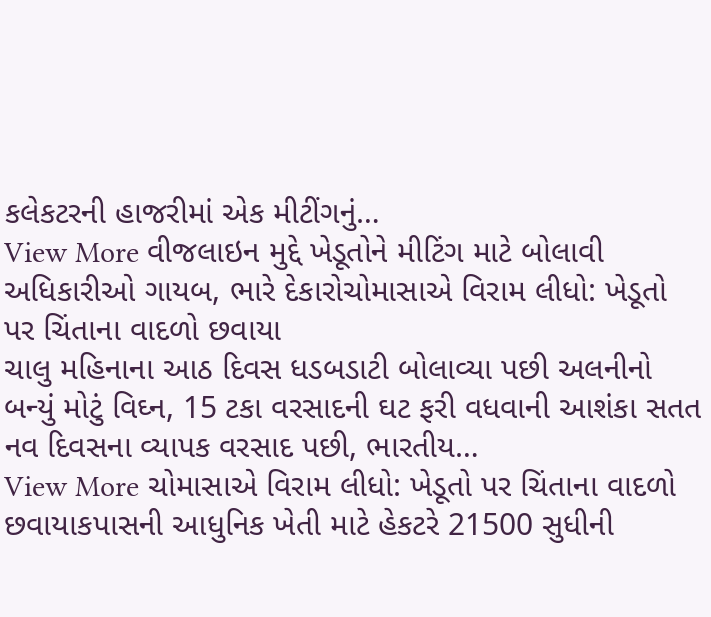કલેકટરની હાજરીમાં એક મીટીંગનું…
View More વીજલાઇન મુદ્દે ખેડૂતોને મીટિંગ માટે બોલાવી અધિકારીઓ ગાયબ, ભારે દેકારોચોમાસાએ વિરામ લીધો: ખેડૂતો પર ચિંતાના વાદળો છવાયા
ચાલુ મહિનાના આઠ દિવસ ધડબડાટી બોલાવ્યા પછી અલનીનો બન્યું મોટું વિઘ્ન, 15 ટકા વરસાદની ઘટ ફરી વધવાની આશંકા સતત નવ દિવસના વ્યાપક વરસાદ પછી, ભારતીય…
View More ચોમાસાએ વિરામ લીધો: ખેડૂતો પર ચિંતાના વાદળો છવાયાકપાસની આધુનિક ખેતી માટે હેકટરે 21500 સુધીની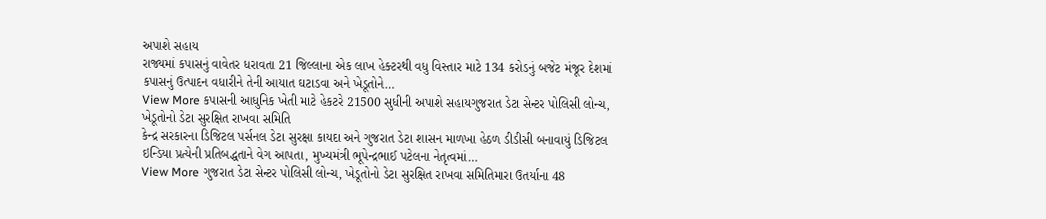અપાશે સહાય
રાજ્યમાં કપાસનું વાવેતર ધરાવતા 21 જિલ્લાના એક લાખ હેક્ટરથી વધુ વિસ્તાર માટે 134 કરોડનું બજેટ મંજૂર દેશમાં કપાસનું ઉત્પાદન વધારીને તેની આયાત ઘટાડવા અને ખેડૂતોને…
View More કપાસની આધુનિક ખેતી માટે હેકટરે 21500 સુધીની અપાશે સહાયગુજરાત ડેટા સેન્ટર પોલિસી લોન્ચ, ખેડૂતોનો ડેટા સુરક્ષિત રાખવા સમિતિ
કેન્દ્ર સરકારના ડિજિટલ પર્સનલ ડેટા સુરક્ષા કાયદા અને ગુજરાત ડેટા શાસન માળખા હેઠળ ડીડીસી બનાવાયું ડિજિટલ ઇન્ડિયા પ્રત્યેની પ્રતિબદ્ધતાને વેગ આપતા, મુખ્યમંત્રી ભૂપેન્દ્રભાઈ પટેલના નેતૃત્વમાં…
View More ગુજરાત ડેટા સેન્ટર પોલિસી લોન્ચ, ખેડૂતોનો ડેટા સુરક્ષિત રાખવા સમિતિમારા ઉતર્યાના 48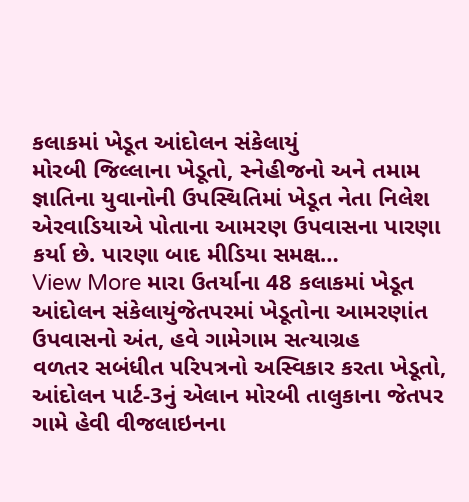કલાકમાં ખેડૂત આંદોલન સંકેલાયું
મોરબી જિલ્લાના ખેડૂતો, સ્નેહીજનો અને તમામ જ્ઞાતિના યુવાનોની ઉપસ્થિતિમાં ખેડૂત નેતા નિલેશ એરવાડિયાએ પોતાના આમરણ ઉપવાસના પારણા કર્યા છે. પારણા બાદ મીડિયા સમક્ષ…
View More મારા ઉતર્યાના 48 કલાકમાં ખેડૂત આંદોલન સંકેલાયુંજેતપરમાં ખેડૂતોના આમરણાંત ઉપવાસનો અંત, હવે ગામેગામ સત્યાગ્રહ
વળતર સબંધીત પરિપત્રનો અસ્વિકાર કરતા ખેડૂતો, આંદોલન પાર્ટ-3નું એલાન મોરબી તાલુકાના જેતપર ગામે હેવી વીજલાઇનના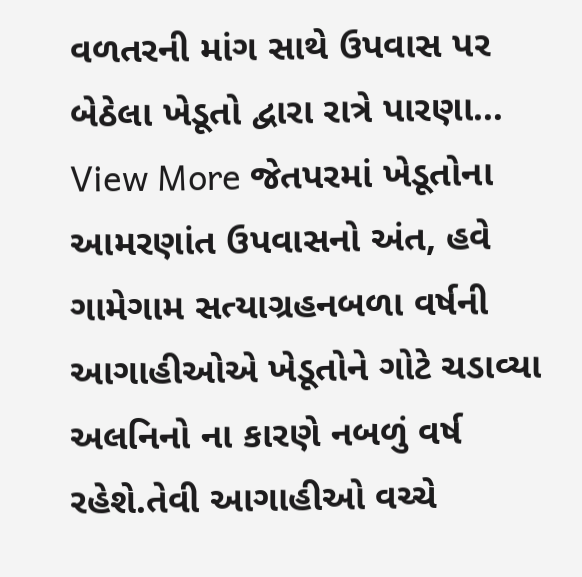વળતરની માંગ સાથે ઉપવાસ પર બેઠેલા ખેડૂતો દ્વારા રાત્રે પારણા…
View More જેતપરમાં ખેડૂતોના આમરણાંત ઉપવાસનો અંત, હવે ગામેગામ સત્યાગ્રહનબળા વર્ષની આગાહીઓએ ખેડૂતોને ગોટે ચડાવ્યા
અલનિનો ના કારણે નબળું વર્ષ રહેશે.તેવી આગાહીઓ વચ્ચે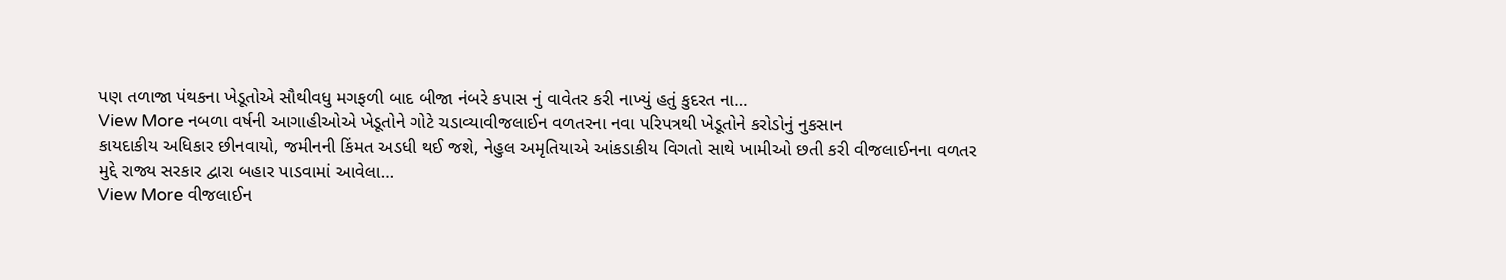પણ તળાજા પંથકના ખેડૂતોએ સૌથીવધુ મગફળી બાદ બીજા નંબરે કપાસ નું વાવેતર કરી નાખ્યું હતું કુદરત ના…
View More નબળા વર્ષની આગાહીઓએ ખેડૂતોને ગોટે ચડાવ્યાવીજલાઈન વળતરના નવા પરિપત્રથી ખેડૂતોને કરોડોનું નુકસાન
કાયદાકીય અધિકાર છીનવાયો, જમીનની કિંમત અડધી થઈ જશે, નેહુલ અમૃતિયાએ આંકડાકીય વિગતો સાથે ખામીઓ છતી કરી વીજલાઈનના વળતર મુદ્દે રાજ્ય સરકાર દ્વારા બહાર પાડવામાં આવેલા…
View More વીજલાઈન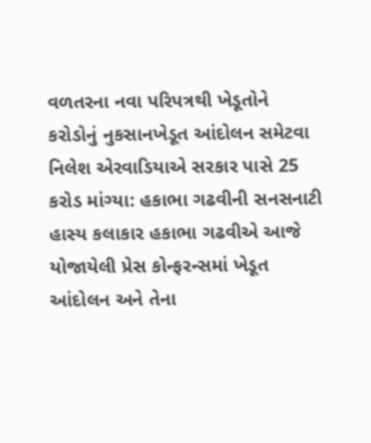વળતરના નવા પરિપત્રથી ખેડૂતોને કરોડોનું નુકસાનખેડૂત આંદોલન સમેટવા નિલેશ એરવાડિયાએ સરકાર પાસે 25 કરોડ માંગ્યા: હકાભા ગઢવીની સનસનાટી
હાસ્ય કલાકાર હકાભા ગઢવીએ આજે યોજાયેલી પ્રેસ કોન્ફરન્સમાં ખેડૂત આંદોલન અને તેના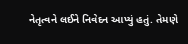નેતૃત્વને લઈને નિવેદન આપ્યું હતું. તેમણે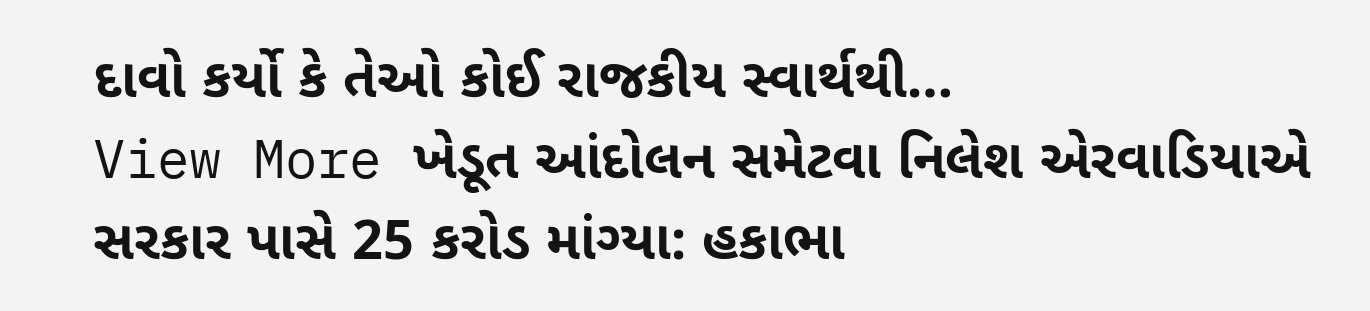દાવો કર્યો કે તેઓ કોઈ રાજકીય સ્વાર્થથી…
View More ખેડૂત આંદોલન સમેટવા નિલેશ એરવાડિયાએ સરકાર પાસે 25 કરોડ માંગ્યા: હકાભા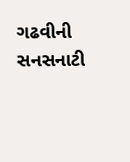ગઢવીની સનસનાટી